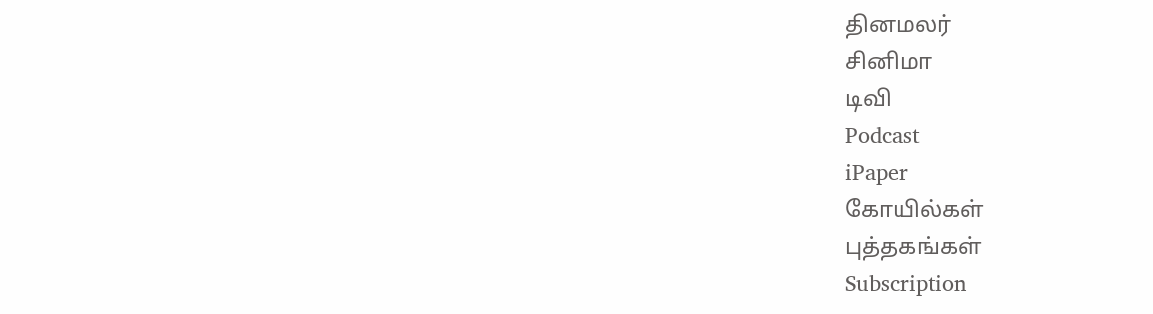தினமலர்
சினிமா
டிவி
Podcast
iPaper
கோயில்கள்
புத்தகங்கள்
Subscription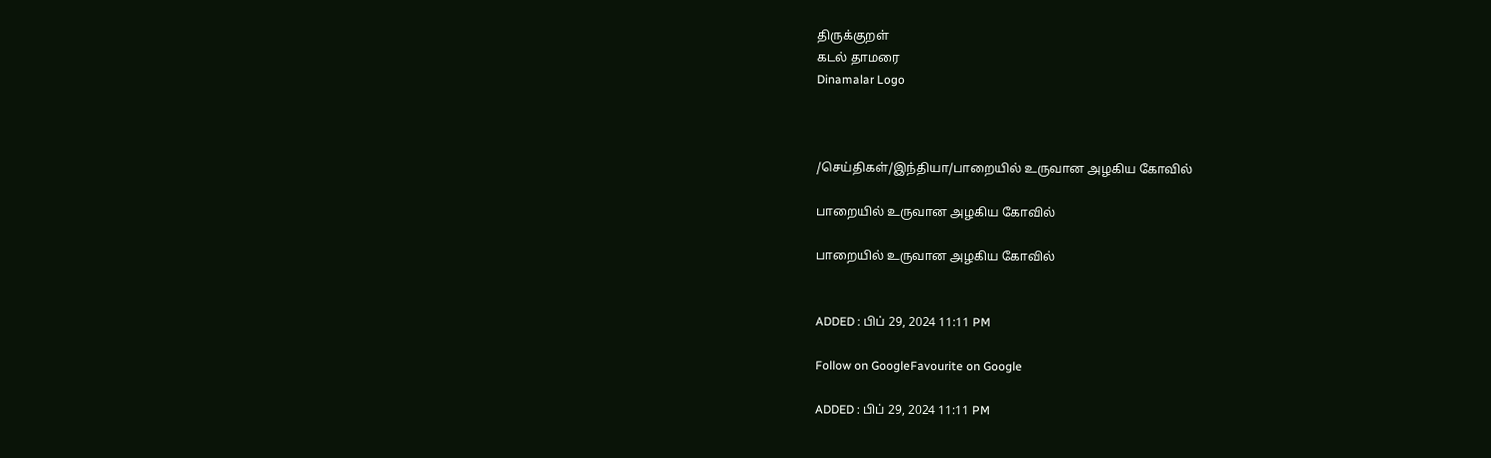திருக்குறள்
கடல் தாமரை
Dinamalar Logo



/செய்திகள்/இந்தியா/பாறையில் உருவான அழகிய கோவில்

பாறையில் உருவான அழகிய கோவில்

பாறையில் உருவான அழகிய கோவில்


ADDED : பிப் 29, 2024 11:11 PM

Follow on GoogleFavourite on Google

ADDED : பிப் 29, 2024 11:11 PM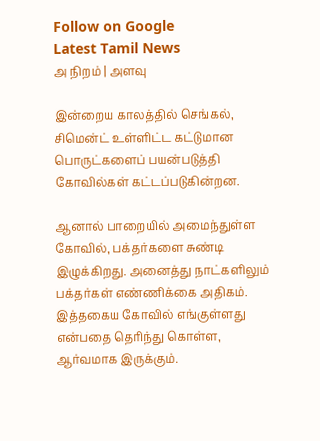Follow on Google
Latest Tamil News
அ நிறம் | அளவு

இன்றைய காலத்தில் செங்கல், சிமென்ட் உள்ளிட்ட கட்டுமான பொருட்களைப் பயன்படுத்தி கோவில்கள் கட்டப்படுகின்றன.

ஆனால் பாறையில் அமைந்துள்ள கோவில், பக்தர்களை சுண்டி இழுக்கிறது. அனைத்து நாட்களிலும் பக்தர்கள் எண்ணிக்கை அதிகம். இத்தகைய கோவில் எங்குள்ளது என்பதை தெரிந்து கொள்ள, ஆர்வமாக இருக்கும்.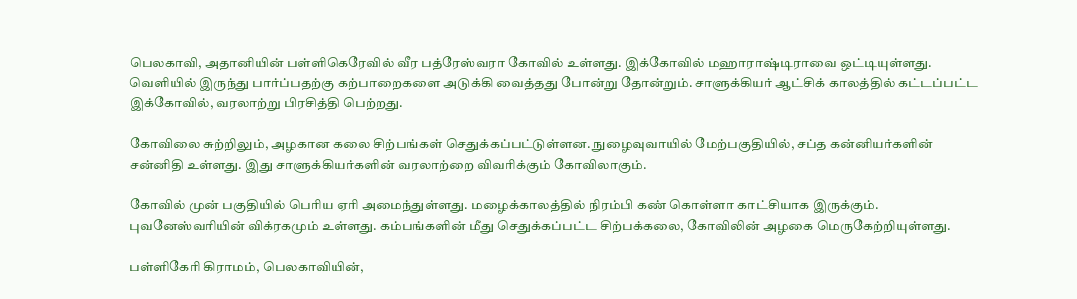பெலகாவி, அதானியின் பள்ளிகெரேவில் வீர பத்ரேஸ்வரா கோவில் உள்ளது. இக்கோவில் மஹாராஷ்டிராவை ஒட்டியுள்ளது. வெளியில் இருந்து பார்ப்பதற்கு கற்பாறைகளை அடுக்கி வைத்தது போன்று தோன்றும். சாளுக்கியர் ஆட்சிக் காலத்தில் கட்டப்பட்ட இக்கோவில், வரலாற்று பிரசித்தி பெற்றது.

கோவிலை சுற்றிலும், அழகான கலை சிற்பங்கள் செதுக்கப்பட்டுள்ளன. நுழைவுவாயில் மேற்பகுதியில், சப்த கன்னியர்களின் சன்னிதி உள்ளது. இது சாளுக்கியர்களின் வரலாற்றை விவரிக்கும் கோவிலாகும்.

கோவில் முன் பகுதியில் பெரிய ஏரி அமைந்துள்ளது. மழைக்காலத்தில் நிரம்பி கண் கொள்ளா காட்சியாக இருக்கும். புவனேஸ்வரியின் விக்ரகமும் உள்ளது. கம்பங்களின் மீது செதுக்கப்பட்ட சிற்பக்கலை, கோவிலின் அழகை மெருகேற்றியுள்ளது.

பள்ளிகேரி கிராமம், பெலகாவியின்,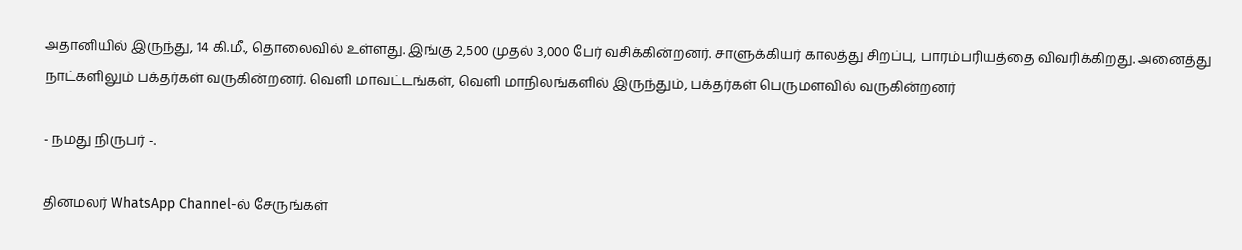அதானியில் இருந்து, 14 கி.மீ., தொலைவில் உள்ளது. இங்கு 2,500 முதல் 3,000 பேர் வசிக்கின்றனர். சாளுக்கியர் காலத்து சிறப்பு, பாரம்பரியத்தை விவரிக்கிறது. அனைத்து நாட்களிலும் பக்தர்கள் வருகின்றனர். வெளி மாவட்டங்கள், வெளி மாநிலங்களில் இருந்தும், பக்தர்கள் பெருமளவில் வருகின்றனர்

- நமது நிருபர் -.

தினமலர் WhatsApp Channel-ல் சேருங்கள்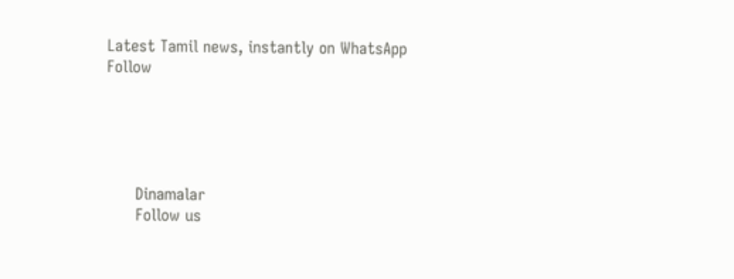Latest Tamil news, instantly on WhatsApp
Follow





      Dinamalar
      Follow us